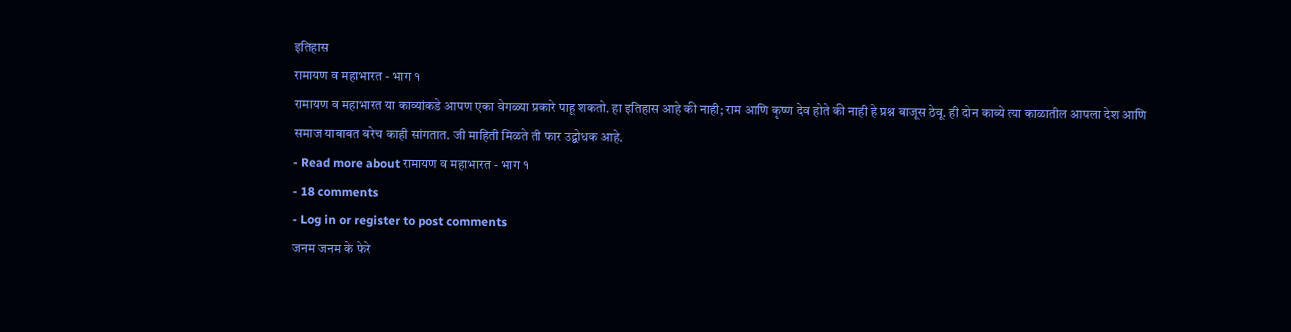इतिहास
रामायण व महाभारत - भाग १
रामायण व महाभारत या काव्यांकडे आपण एका वेगळ्या प्रकारे पाहू शकतो. हा इतिहास आहे की नाही; राम आणि कृष्ण देव होते की नाही हे प्रश्न बाजूस ठेवू. ही दोन काव्ये त्या काळातील आपला देश आणि समाज याबाबत बरेच काही सांगतात. जी माहिती मिळते ती फार उद्बोधक आहे.
- Read more about रामायण व महाभारत - भाग १
- 18 comments
- Log in or register to post comments
जनम जनम के फेरे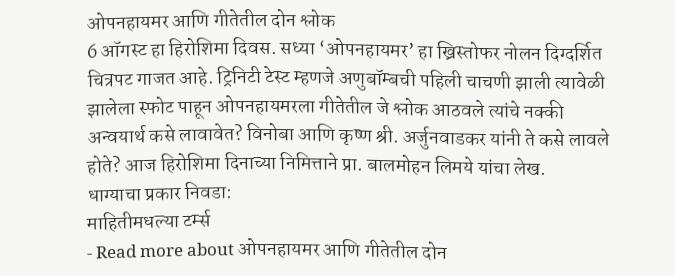ओपनहायमर आणि गीतेतील दोन श्लोक
6 ऑगस्ट हा हिरोशिमा दिवस. सध्या ‘ओपनहायमर’ हा ख्रिस्तोफर नोलन दिग्दर्शित चित्रपट गाजत आहे. ट्रिनिटी टेस्ट म्हणजे अणुबॉम्बची पहिली चाचणी झाली त्यावेळी झालेला स्फोट पाहून ओपनहायमरला गीतेतील जे श्लोक आठवले त्यांचे नक्की अन्वयार्थ कसे लावावेत? विनोबा आणि कृष्ण श्री. अर्जुनवाडकर यांनी ते कसे लावले होते? आज हिरोशिमा दिनाच्या निमित्ताने प्रा. बालमोहन लिमये यांचा लेख.
धाग्याचा प्रकार निवडा:
माहितीमधल्या टर्म्स
- Read more about ओपनहायमर आणि गीतेतील दोन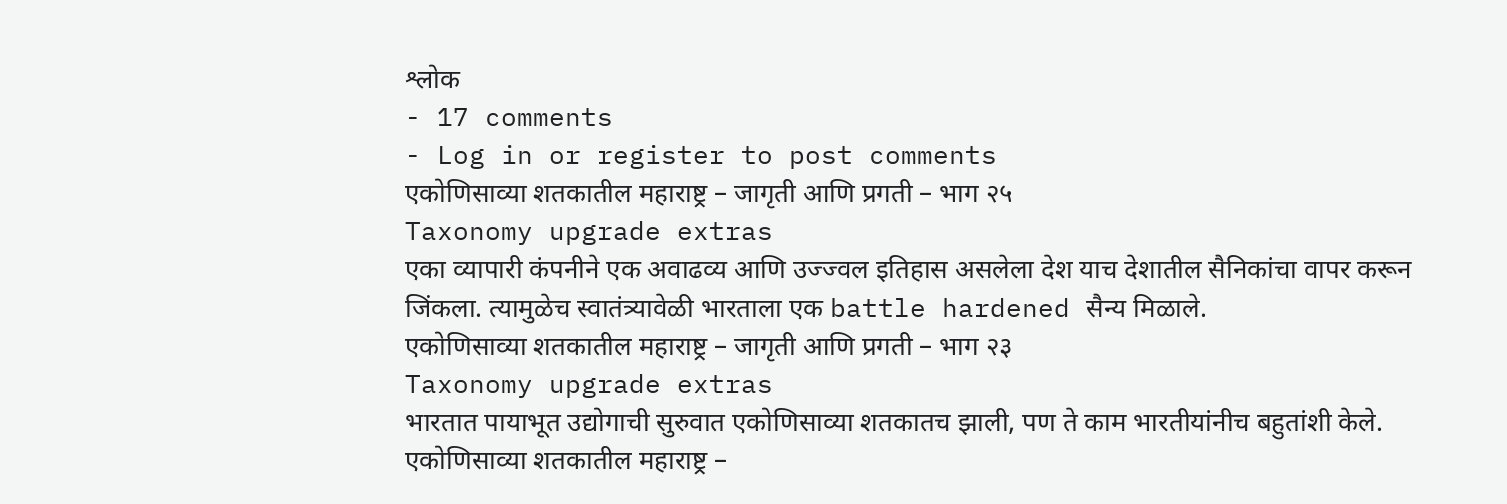श्लोक
- 17 comments
- Log in or register to post comments
एकोणिसाव्या शतकातील महाराष्ट्र – जागृती आणि प्रगती – भाग २५
Taxonomy upgrade extras
एका व्यापारी कंपनीने एक अवाढव्य आणि उज्ज्वल इतिहास असलेला देश याच देशातील सैनिकांचा वापर करून जिंकला. त्यामुळेच स्वातंत्र्यावेळी भारताला एक battle hardened सैन्य मिळाले.
एकोणिसाव्या शतकातील महाराष्ट्र – जागृती आणि प्रगती – भाग २३
Taxonomy upgrade extras
भारतात पायाभूत उद्योगाची सुरुवात एकोणिसाव्या शतकातच झाली, पण ते काम भारतीयांनीच बहुतांशी केले.
एकोणिसाव्या शतकातील महाराष्ट्र –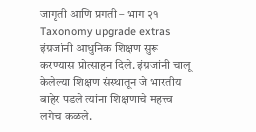जागृती आणि प्रगती – भाग २१
Taxonomy upgrade extras
इंग्रजांनी आधुनिक शिक्षण सुरू करण्यास प्रोत्साहन दिले. इंग्रजांनी चालू केलेल्या शिक्षण संस्थातून जे भारतीय बाहेर पडले त्यांना शिक्षणाचे महत्त्व लगेच कळले.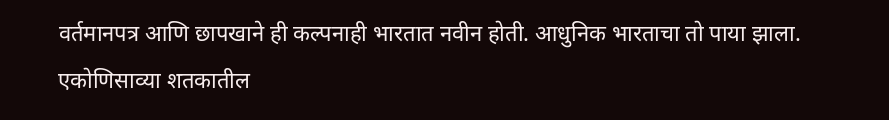वर्तमानपत्र आणि छापखाने ही कल्पनाही भारतात नवीन होती. आधुनिक भारताचा तो पाया झाला.
एकोणिसाव्या शतकातील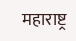महाराष्ट्र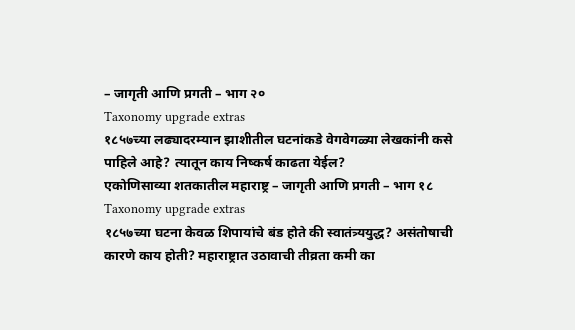– जागृती आणि प्रगती – भाग २०
Taxonomy upgrade extras
१८५७च्या लढ्यादरम्यान झाशीतील घटनांकडे वेगवेगळ्या लेखकांनी कसे पाहिले आहे? त्यातून काय निष्कर्ष काढता येईल?
एकोणिसाव्या शतकातील महाराष्ट्र – जागृती आणि प्रगती – भाग १८
Taxonomy upgrade extras
१८५७च्या घटना केवळ शिपायांचे बंड होते की स्वातंत्र्ययुद्ध? असंतोषाची कारणे काय होती? महाराष्ट्रात उठावाची तीव्रता कमी का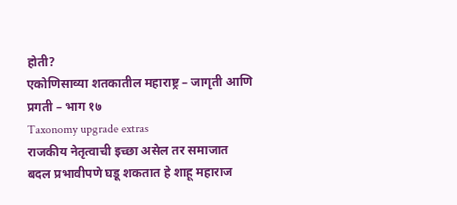होती?
एकोणिसाव्या शतकातील महाराष्ट्र – जागृती आणि प्रगती – भाग १७
Taxonomy upgrade extras
राजकीय नेतृत्वाची इच्छा असेल तर समाजात बदल प्रभावीपणे घडू शकतात हे शाहू महाराज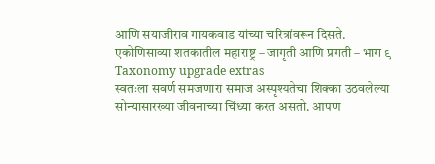आणि सयाजीराव गायकवाड यांच्या चरित्रांवरून दिसते.
एकोणिसाव्या शतकातील महाराष्ट्र – जागृती आणि प्रगती – भाग ९
Taxonomy upgrade extras
स्वतःला सवर्ण समजणारा समाज अस्पृश्यतेचा शिक्का उठवलेल्या सोन्यासारख्या जीवनाच्या चिंध्या करत असतो. आपण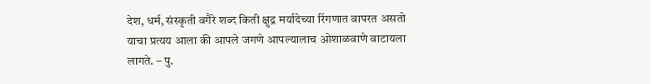देश, धर्म, संस्कृती वगैरे शब्द किती क्षुद्र मर्यादेच्या रिंगणात वापरत असतो याचा प्रत्यय आला की आपले जगणे आपल्यालाच ओशाळवाणे वाटायला लागते. – पु.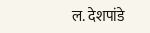ल. देशपांडे